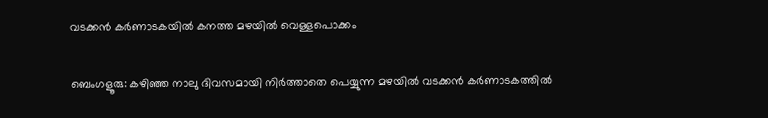വടക്കൻ കർണാടകയിൽ കനത്ത മഴയിൽ വെള്ളപൊക്കം

ബെംഗളൂരു: കഴിഞ്ഞ നാലു ദിവസമായി നിർത്താതെ പെയ്യുന്ന മഴയിൽ വടക്കൻ കർണാടകത്തിൽ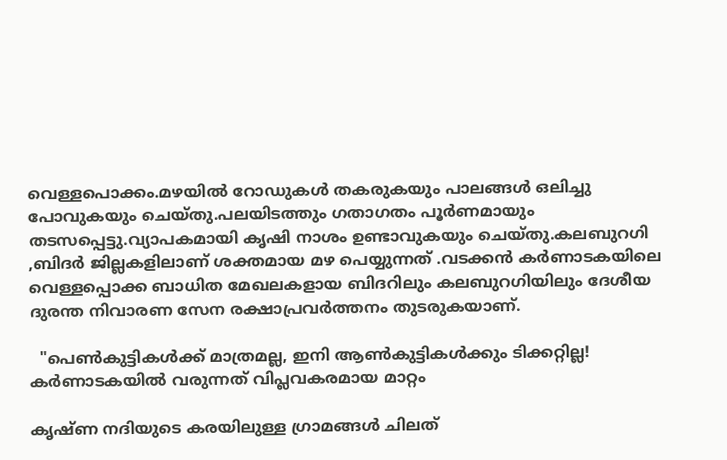വെള്ളപൊക്കം.മഴയിൽ റോഡുകൾ തകരുകയും പാലങ്ങൾ ഒലിച്ചു പോവുകയും ചെയ്തു.പലയിടത്തും ഗതാഗതം പൂർണമായും തടസപ്പെട്ടു.വ്യാപകമായി കൃഷി നാശം ഉണ്ടാവുകയും ചെയ്തു.കലബുറഗി ,ബിദർ ജില്ലകളിലാണ് ശക്തമായ മഴ പെയ്യുന്നത് .വടക്കൻ കർണാടകയിലെ വെള്ളപ്പൊക്ക ബാധിത മേഖലകളായ ബിദറിലും കലബുറഗിയിലും ദേശീയ ദുരന്ത നിവാരണ സേന രക്ഷാപ്രവർത്തനം തുടരുകയാണ്.

  "പെൺകുട്ടികൾക്ക് മാത്രമല്ല, ഇനി ആൺകുട്ടികൾക്കും ടിക്കറ്റില്ല! കർണാടകയിൽ വരുന്നത് വിപ്ലവകരമായ മാറ്റം

കൃഷ്ണ നദിയുടെ കരയിലുള്ള ഗ്രാമങ്ങൾ ചിലത്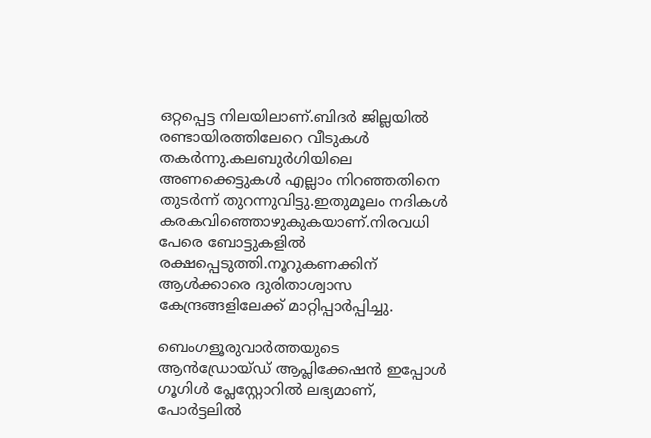ഒറ്റപ്പെട്ട നിലയിലാണ്.ബിദർ ജില്ലയിൽ രണ്ടായിരത്തിലേറെ വീടുകൾ തകർന്നു.കലബുർഗിയിലെ അണക്കെട്ടുകൾ എല്ലാം നിറഞ്ഞതിനെ തുടർന്ന് തുറന്നുവിട്ടു.ഇതുമൂലം നദികൾ കരകവിഞ്ഞൊഴുകുകയാണ്.നിരവധി പേരെ ബോട്ടുകളിൽ രക്ഷപ്പെടുത്തി.നൂറുകണക്കിന് ആൾക്കാരെ ദുരിതാശ്വാസ കേന്ദ്രങ്ങളിലേക്ക് മാറ്റിപ്പാർപ്പിച്ചു.

ബെംഗളൂരുവാർത്തയുടെ ആൻഡ്രോയ്ഡ് ആപ്ലിക്കേഷൻ ഇപ്പോൾ ഗൂഗിൾ പ്ലേസ്റ്റോറിൽ ലഭ്യമാണ്, പോർട്ടലിൽ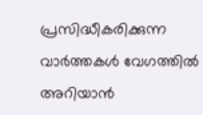പ്രസിദ്ധീകരിക്കുന്ന വാർത്തകൾ വേഗത്തിൽ അറിയാൻ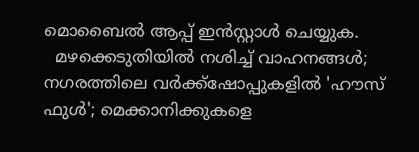മൊബൈൽ ആപ്പ് ഇൻസ്റ്റാൾ ചെയ്യുക.
  മഴക്കെടുതിയിൽ നശിച്ച് വാഹനങ്ങൾ; നഗരത്തിലെ വർക്ക്‌ഷോപ്പുകളിൽ 'ഹൗസ് ഫുൾ'; മെക്കാനിക്കുകളെ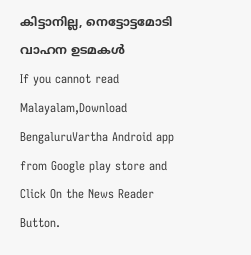കിട്ടാനില്ല, നെട്ടോട്ടമോടി വാഹന ഉടമകൾ
If you cannot read Malayalam,Download BengaluruVartha Android app from Google play store and Click On the News Reader Button.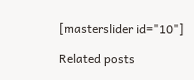[masterslider id="10"]

Related posts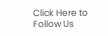Click Here to Follow Us